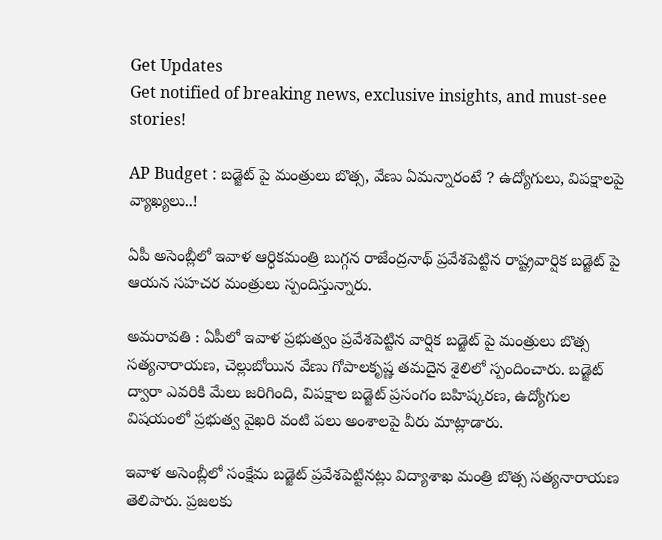Get Updates
Get notified of breaking news, exclusive insights, and must-see stories!

AP Budget : బడ్జెట్ పై మంత్రులు బొత్స, వేణు ఏమన్నారంటే ? ఉద్యోగులు, విపక్షాలపై వ్యాఖ్యలు..!

ఏపీ అసెంబ్లీలో ఇవాళ ఆర్ధికమంత్రి బుగ్గన రాజేంద్రనాథ్ ప్రవేశపెట్టిన రాష్ట్రవార్షిక బడ్జెట్ పై ఆయన సహచర మంత్రులు స్పందిస్తున్నారు.

అమరావతి : ఏపీలో ఇవాళ ప్రభుత్వం ప్రవేశపెట్టిన వార్షిక బడ్జెట్ పై మంత్రులు బొత్స సత్యనారాయణ, చెల్లుబోయిన వేణు గోపాలకృష్ణ తమదైన శైలిలో స్పందించారు. బడ్జెట్ ద్వారా ఎవరికి మేలు జరిగింది, విపక్షాల బడ్జెట్ ప్రసంగం బహిష్కరణ, ఉద్యోగుల విషయంలో ప్రభుత్వ వైఖరి వంటి పలు అంశాలపై వీరు మాట్లాడారు.

ఇవాళ అసెంబ్లీలో సంక్షేమ బడ్జెట్ ప్రవేశపెట్టినట్లు విద్యాశాఖ మంత్రి బొత్స సత్యనారాయణ తెలిపారు. ప్రజలకు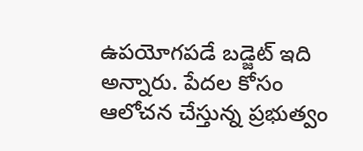ఉపయోగపడే బడ్జెట్ ఇది అన్నారు. పేదల కోసం ఆలోచన చేస్తున్న ప్రభుత్వం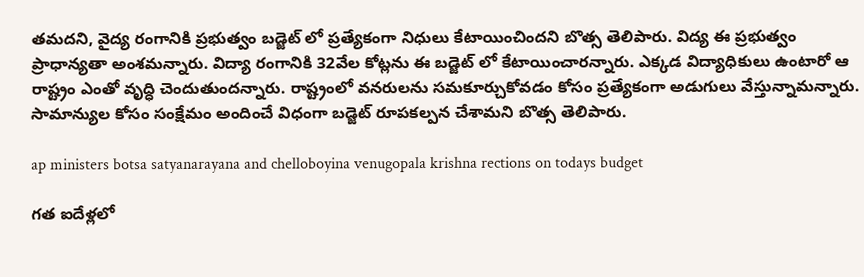తమదని, వైద్య రంగానికి ప్రభుత్వం బడ్జెట్ లో ప్రత్యేకంగా నిధులు కేటాయించిందని బొత్స తెలిపారు. విద్య ఈ ప్రభుత్వం ప్రాధాన్యతా అంశమన్నారు. విద్యా రంగానికి 32వేల కోట్లను ఈ బడ్జెట్ లో కేటాయించారన్నారు. ఎక్కడ విద్యాధికులు ఉంటారో ఆ రాష్ట్రం ఎంతో వృద్ధి చెందుతుందన్నారు. రాష్ట్రంలో వనరులను సమకూర్చుకోవడం కోసం ప్రత్యేకంగా అడుగులు వేస్తున్నామన్నారు. సామాన్యుల కోసం సంక్షేమం అందించే విధంగా బడ్జెట్ రూపకల్పన చేశామని బొత్స తెలిపారు.

ap ministers botsa satyanarayana and chelloboyina venugopala krishna rections on todays budget

గత ఐదేళ్లలో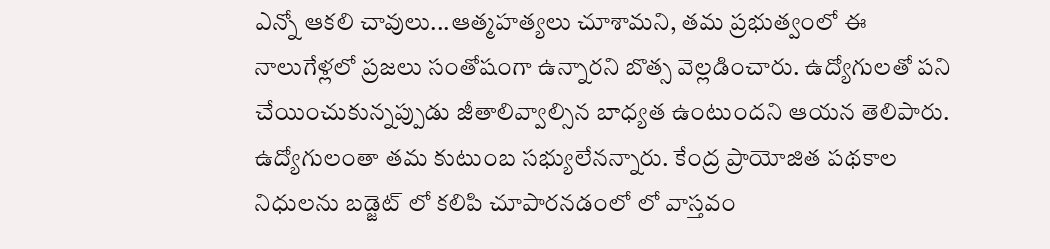ఎన్నో ఆకలి చావులు...ఆత్మహత్యలు చూశామని, తమ ప్రభుత్వంలో ఈ నాలుగేళ్లలో ప్రజలు సంతోషంగా ఉన్నారని బొత్స వెల్లడించారు. ఉద్యోగులతో పని చేయించుకున్నప్పుడు జీతాలివ్వాల్సిన బాధ్యత ఉంటుందని ఆయన తెలిపారు. ఉద్యోగులంతా తమ కుటుంబ సభ్యులేనన్నారు. కేంద్ర ప్రాయోజిత పథకాల నిధులను బడ్జెట్ లో కలిపి చూపారనడంలో లో వాస్తవం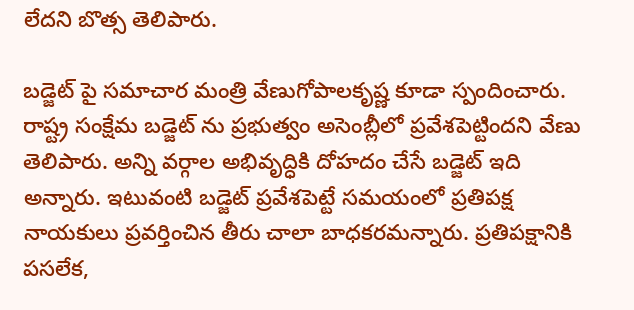లేదని బొత్స తెలిపారు.

బడ్జెట్ పై సమాచార మంత్రి వేణుగోపాలకృష్ణ కూడా స్పందించారు. రాష్ట్ర సంక్షేమ బడ్జెట్ ను ప్రభుత్వం అసెంబ్లీలో ప్రవేశపెట్టిందని వేణు తెలిపారు. అన్ని వర్గాల అభివృద్ధికి దోహదం చేసే బడ్జెట్ ఇది అన్నారు. ఇటువంటి బడ్జెట్ ప్రవేశపెట్టే సమయంలో ప్రతిపక్ష నాయకులు ప్రవర్తించిన తీరు చాలా బాధకరమన్నారు. ప్రతిపక్షానికి పసలేక,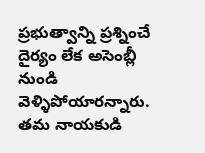ప్రభుత్వాన్ని ప్రశ్నించే దైర్యం లేక అసెంబ్లీ నుండి వెళ్ళిపోయారన్నారు. తమ నాయకుడి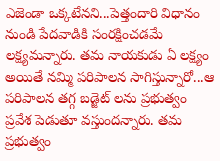ఎజెండా ఒక్కటేనని...పెత్తందారి విధానం నుండి పేదవాడికి సంరక్షించడమే లక్ష్యమన్నారు. తమ నాయకుడు ఏ లక్ష్యం అయితే నమ్మి పరిపాలన సాగిస్తున్నారో...ఆ పరిపాలన తగ్గ బడ్జెట్ లను ప్రభుత్వం ప్రవేశ పెడుతూ వస్తుందన్నారు. తమ ప్రభుత్వం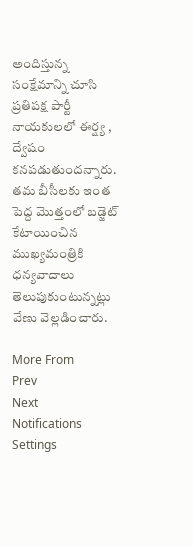అందిస్తున్న సంక్షేమాన్ని చూసి ప్రతిపక్ష పార్టీ నాయకులలో ఈర్ష్య , ద్వేషం కనపడుతుందన్నారు. తమ బీసీలకు ఇంత పెద్ద మొత్తంలో బడ్జెట్ కేటాయించిన ముఖ్యమంత్రికి ధన్యవాదాలు తెలుపుకుంటున్నట్లు వేణు వెల్లడించారు.

More From
Prev
Next
Notifications
Settings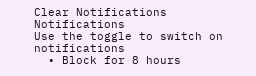Clear Notifications
Notifications
Use the toggle to switch on notifications
  • Block for 8 hours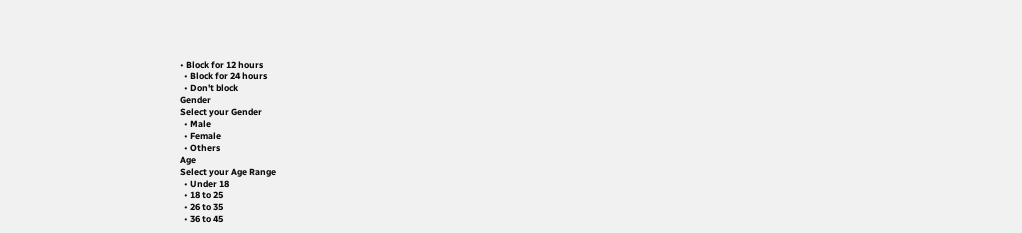• Block for 12 hours
  • Block for 24 hours
  • Don't block
Gender
Select your Gender
  • Male
  • Female
  • Others
Age
Select your Age Range
  • Under 18
  • 18 to 25
  • 26 to 35
  • 36 to 45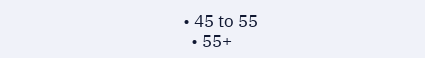• 45 to 55
  • 55+